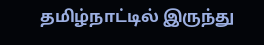தமிழ்நாட்டில் இருந்து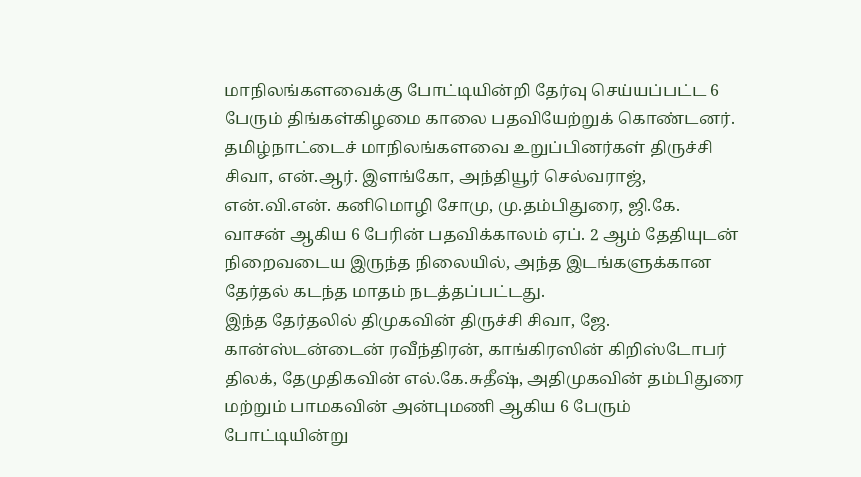மாநிலங்களவைக்கு போட்டியின்றி தேர்வு செய்யப்பட்ட 6 பேரும் திங்கள்கிழமை காலை பதவியேற்றுக் கொண்டனர்.
தமிழ்நாட்டைச் மாநிலங்களவை உறுப்பினர்கள் திருச்சி சிவா, என்.ஆர். இளங்கோ, அந்தியூர் செல்வராஜ், என்.வி.என். கனிமொழி சோமு, மு.தம்பிதுரை, ஜி.கே. வாசன் ஆகிய 6 பேரின் பதவிக்காலம் ஏப். 2 ஆம் தேதியுடன் நிறைவடைய இருந்த நிலையில், அந்த இடங்களுக்கான தேர்தல் கடந்த மாதம் நடத்தப்பட்டது.
இந்த தேர்தலில் திமுகவின் திருச்சி சிவா, ஜே. கான்ஸ்டன்டைன் ரவீந்திரன், காங்கிரஸின் கிறிஸ்டோபர் திலக், தேமுதிகவின் எல்.கே.சுதீஷ், அதிமுகவின் தம்பிதுரை மற்றும் பாமகவின் அன்புமணி ஆகிய 6 பேரும் போட்டியின்று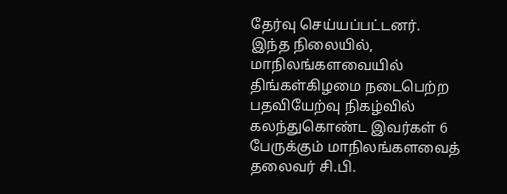தேர்வு செய்யப்பட்டனர்.
இந்த நிலையில், மாநிலங்களவையில் திங்கள்கிழமை நடைபெற்ற பதவியேற்வு நிகழ்வில் கலந்துகொண்ட இவர்கள் 6 பேருக்கும் மாநிலங்களவைத் தலைவர் சி.பி.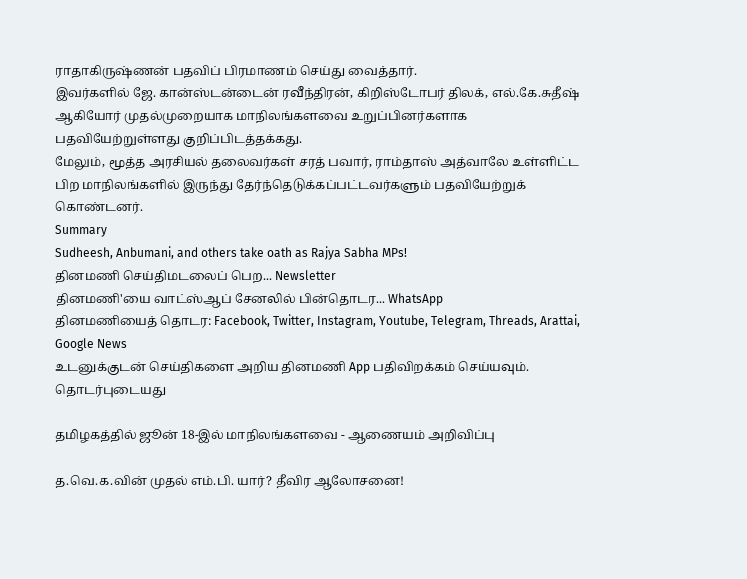ராதாகிருஷ்ணன் பதவிப் பிரமாணம் செய்து வைத்தார்.
இவர்களில் ஜே. கான்ஸ்டன்டைன் ரவீந்திரன், கிறிஸ்டோபர் திலக், எல்.கே.சுதீஷ் ஆகியோர் முதல்முறையாக மாநிலங்களவை உறுப்பினர்களாக பதவியேற்றுள்ளது குறிப்பிடத்தக்கது.
மேலும், மூத்த அரசியல் தலைவர்கள் சரத் பவார், ராம்தாஸ் அத்வாலே உள்ளிட்ட பிற மாநிலங்களில் இருந்து தேர்ந்தெடுக்கப்பட்டவர்களும் பதவியேற்றுக் கொண்டனர்.
Summary
Sudheesh, Anbumani, and others take oath as Rajya Sabha MPs!
தினமணி செய்திமடலைப் பெற... Newsletter
தினமணி'யை வாட்ஸ்ஆப் சேனலில் பின்தொடர... WhatsApp
தினமணியைத் தொடர: Facebook, Twitter, Instagram, Youtube, Telegram, Threads, Arattai, Google News
உடனுக்குடன் செய்திகளை அறிய தினமணி App பதிவிறக்கம் செய்யவும்.
தொடர்புடையது

தமிழகத்தில் ஜூன் 18-இல் மாநிலங்களவை - ஆணையம் அறிவிப்பு

த.வெ.க.வின் முதல் எம்.பி. யார்? தீவிர ஆலோசனை!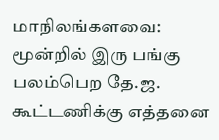மாநிலங்களவை: மூன்றில் இரு பங்கு பலம்பெற தே.ஜ. கூட்டணிக்கு எத்தனை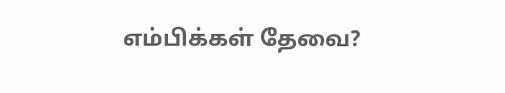எம்பிக்கள் தேவை?